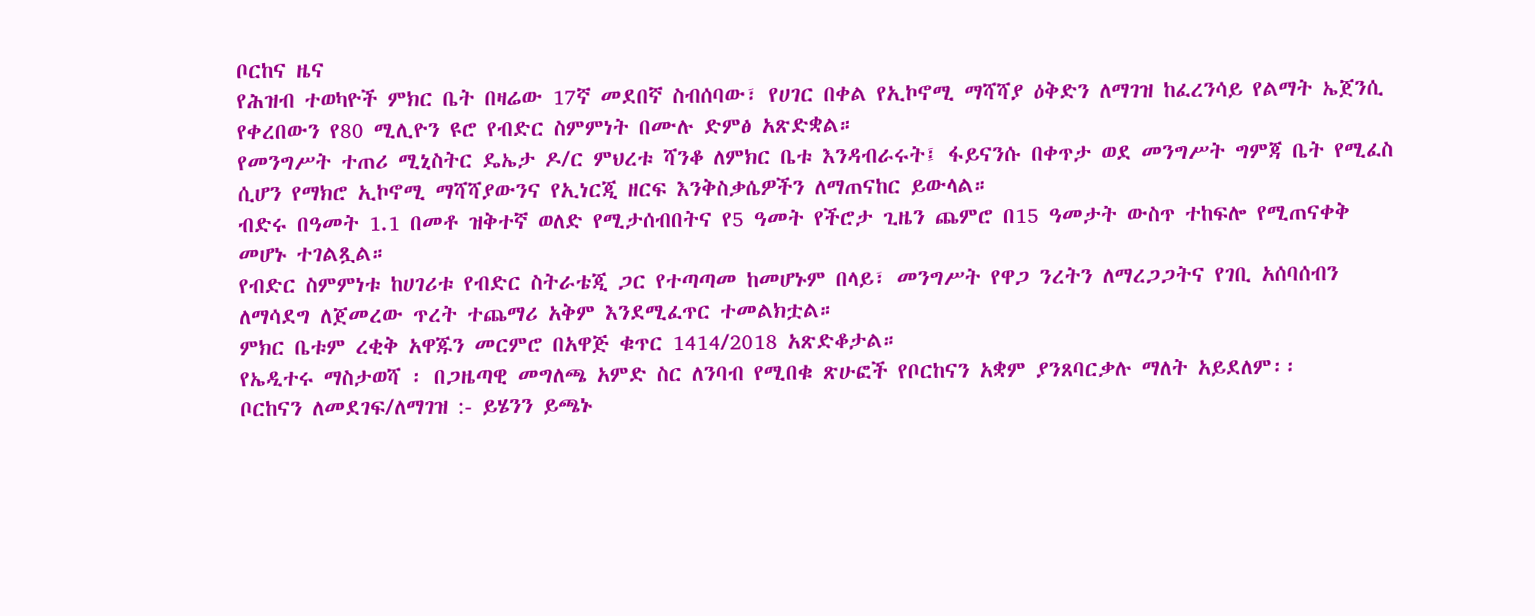ቦርከና ዜና
የሕዝብ ተወካዮች ምክር ቤት በዛሬው 17ኛ መደበኛ ስብሰባው፣ የሀገር በቀል የኢኮኖሚ ማሻሻያ ዕቅድን ለማገዝ ከፈረንሳይ የልማት ኤጀንሲ የቀረበውን የ80 ሚሊዮን ዩሮ የብድር ስምምነት በሙሉ ድምፅ አጽድቋል።
የመንግሥት ተጠሪ ሚኒስትር ዴኤታ ዶ/ር ምህረቱ ሻንቆ ለምክር ቤቱ እንዳብራሩት፤ ፋይናንሱ በቀጥታ ወደ መንግሥት ግምጃ ቤት የሚፈስ ሲሆን የማክሮ ኢኮኖሚ ማሻሻያውንና የኢነርጂ ዘርፍ እንቅስቃሴዎችን ለማጠናከር ይውላል።
ብድሩ በዓመት 1.1 በመቶ ዝቅተኛ ወለድ የሚታሰብበትና የ5 ዓመት የችሮታ ጊዜን ጨምሮ በ15 ዓመታት ውስጥ ተከፍሎ የሚጠናቀቅ መሆኑ ተገልጿል።
የብድር ስምምነቱ ከሀገሪቱ የብድር ስትራቴጂ ጋር የተጣጣመ ከመሆኑም በላይ፣ መንግሥት የዋጋ ንረትን ለማረጋጋትና የገቢ አሰባሰብን ለማሳደግ ለጀመረው ጥረት ተጨማሪ አቅም እንደሚፈጥር ተመልክቷል።
ምክር ቤቱም ረቂቅ አዋጁን መርምሮ በአዋጅ ቁጥር 1414/2018 አጽድቆታል።
የኤዲተሩ ማስታወሻ ፡ በጋዜጣዊ መግለጫ አምድ ስር ለንባብ የሚበቁ ጽሁፎች የቦርከናን አቋም ያንጸባርቃሉ ማለት አይደለም፡፡
ቦርከናን ለመደገፍ/ለማገዝ :- ይሄንን ይጫኑ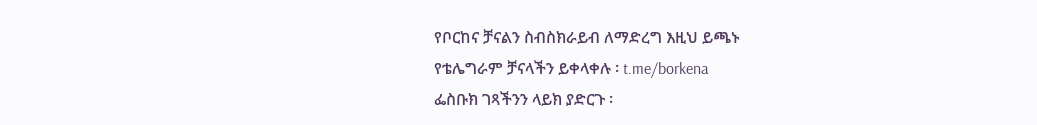የቦርከና ቻናልን ስብስክራይብ ለማድረግ እዚህ ይጫኑ
የቴሌግራም ቻናላችን ይቀላቀሉ ፡ t.me/borkena
ፌስቡክ ገጻችንን ላይክ ያድርጉ ፡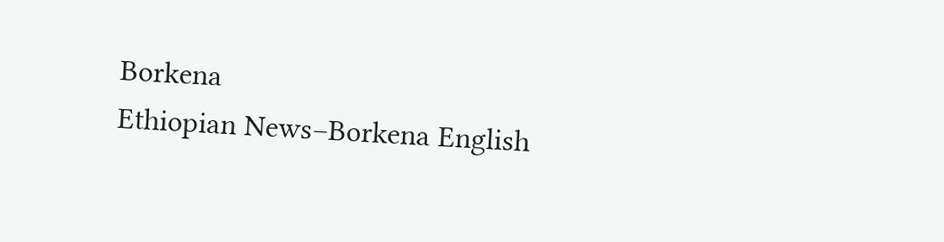Borkena
Ethiopian News–Borkena English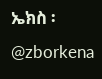ኤክስ ፡ @zborkena